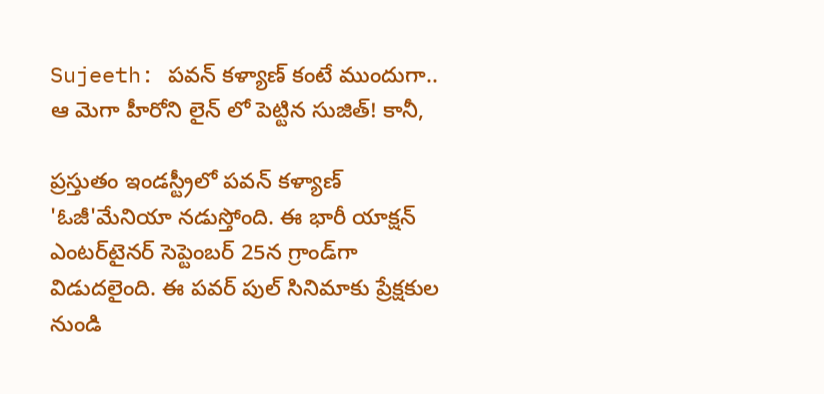Sujeeth: పవన్ కళ్యాణ్ కంటే ముందుగా.. ఆ మెగా హీరోని లైన్ లో పెట్టిన సుజిత్! కానీ,

ప్రస్తుతం ఇండస్ట్రీలో పవన్ కళ్యాణ్ 'ఓజీ'మేనియా నడుస్తోంది. ఈ భారీ యాక్షన్‌ ఎంటర్‌టైనర్‌ సెప్టెంబర్ 25న గ్రాండ్‌గా విడుదలైంది. ఈ పవర్ పుల్ సినిమాకు ప్రేక్షకుల నుండి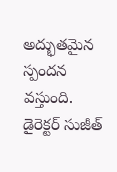అద్భుతమైన స్పందన వస్తుంది. డైరెక్టర్ సుజీత్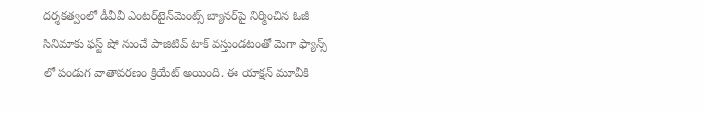దర్శకత్వంలో డీవీవీ ఎంటర్‌టైన్‌మెంట్స్‌ బ్యానర్‌పై నిర్మించిన ఓజీ సినిమాకు ఫస్ట్ షో నుంచే పాజిటివ్ టాక్ వస్తుండటంతో మెగా ఫ్యాన్స్ లో పండుగ వాతావరణం క్రియేట్ అయింది. ఈ యాక్షన్ మూవీకి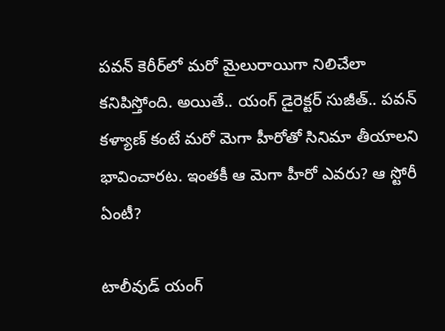పవన్ కెరీర్‌లో మరో మైలురాయిగా నిలిచేలా కనిపిస్తోంది. అయితే.. యంగ్ డైరెక్టర్ సుజీత్.. పవన్ కళ్యాణ్ కంటే మరో మెగా హీరోతో సినిమా తీయాలని భావించారట. ఇంతకీ ఆ మెగా హీరో ఎవరు? ఆ స్టోరీ ఏంటీ?

టాలీవుడ్‌ యంగ్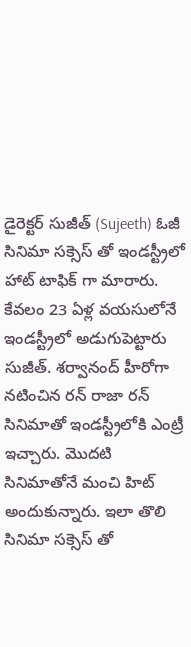డైరెక్టర్ సుజీత్ (Sujeeth) ఓజీ సినిమా సక్సెస్ తో ఇండస్ట్రీలో హాట్ టాఫిక్ గా మారారు. కేవలం 23 ఏళ్ల వయసులోనే ఇండస్ట్రీలో అడుగుపెట్టారు సుజీత్. శర్వానంద్ హీరోగా నటించిన రన్ రాజా రన్ సినిమాతో ఇండస్ట్రీలోకి ఎంట్రీ ఇచ్చారు. మొదటి సినిమాతోనే మంచి హిట్ అందుకున్నారు. ఇలా తొలి సినిమా సక్సెస్ తో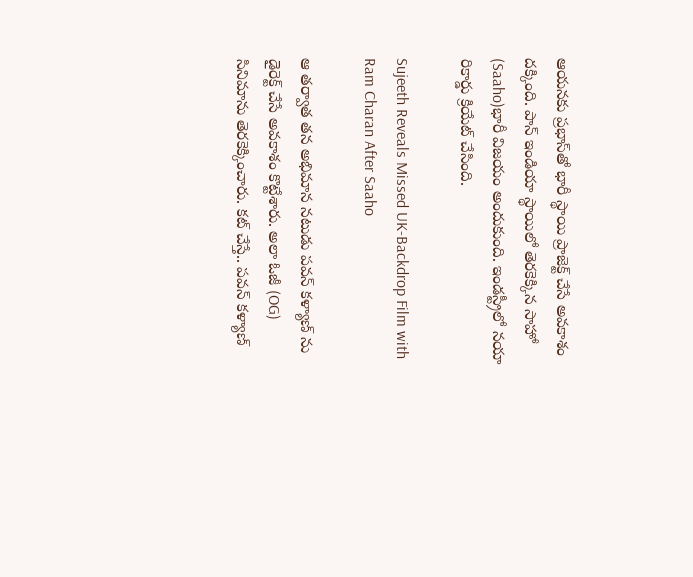ఆయనకు ప్రభాస్‌తో భారీ స్థాయి ప్రాజెక్ట్ చేసే అవకాశం దక్కింది. పాన్ ఇండియా స్థాయిలో తెరకెక్కిన సాహో (Saaho)భారీ విజయం అందుకుంది. ఇండస్ట్రీలో నయా రికార్డు క్రియేట్ చేసింది.

Sujeeth Reveals Missed UK-Backdrop Film with Ram Charan After Saaho

ఆ తర్వాత తన అభిమాన నటుడు పవన్ కళ్యాణ్ ను డైరెక్ట్ చేసే అవకాశం కొట్టేశారు. అలా ఓజీ (OG) సినిమాను తెరకెక్కించారు. కట్ చేస్తే.. పవన్ కళ్యాణ్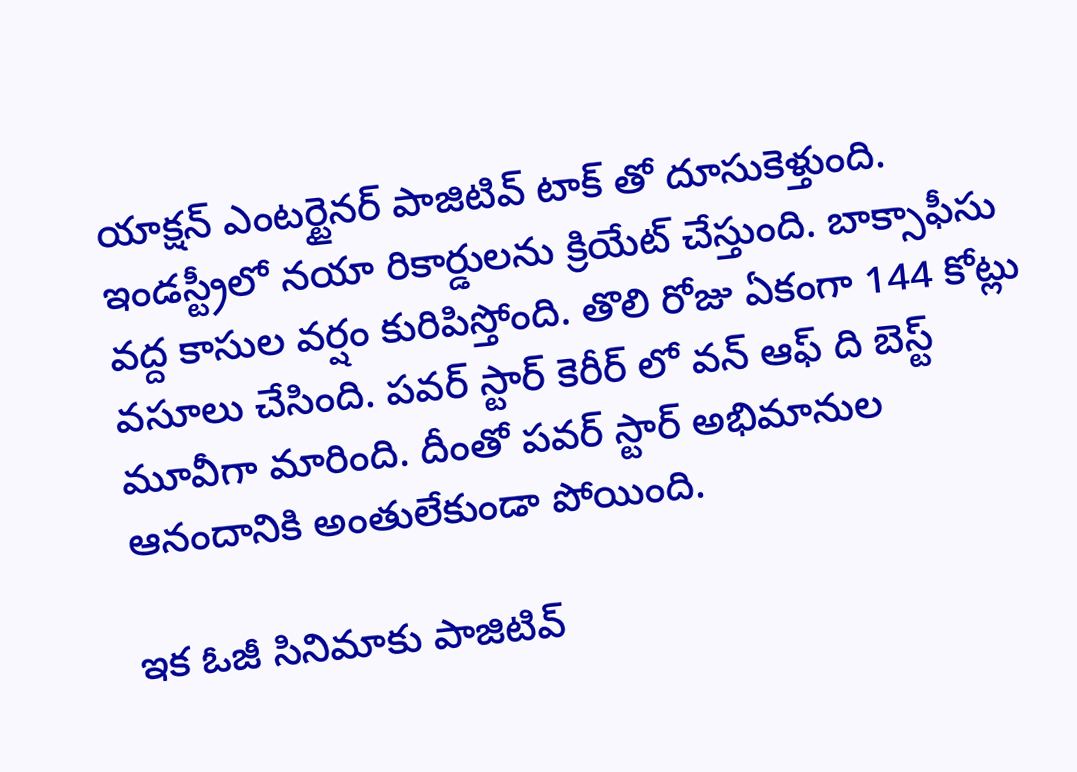యాక్షన్ ఎంటర్టైనర్ పాజిటివ్ టాక్ తో దూసుకెళ్తుంది. ఇండస్ట్రీలో నయా రికార్డులను క్రియేట్ చేస్తుంది. బాక్సాఫీసు వద్ద కాసుల వర్షం కురిపిస్తోంది. తొలి రోజు ఏకంగా 144 కోట్లు వసూలు చేసింది. పవర్ స్టార్ కెరీర్ లో వన్ ఆఫ్ ది బెస్ట్ మూవీగా మారింది. దీంతో పవర్ స్టార్ అభిమానుల ఆనందానికి అంతులేకుండా పోయింది.

ఇక ఓజీ సినిమాకు పాజిటివ్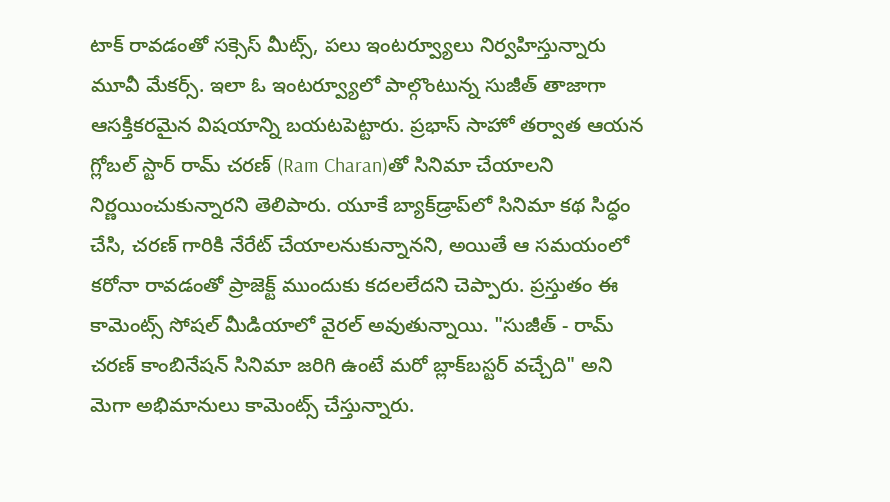టాక్ రావడంతో సక్సెస్ మీట్స్, పలు ఇంటర్వ్యూలు నిర్వహిస్తున్నారు మూవీ మేకర్స్. ఇలా ఓ ఇంటర్వ్యూలో పాల్గొంటున్న సుజీత్ తాజాగా ఆసక్తికరమైన విషయాన్ని బయటపెట్టారు. ప్రభాస్‌ సాహో తర్వాత ఆయన గ్లోబల్ స్టార్ రామ్ చరణ్ (Ram Charan)తో సినిమా చేయాలని నిర్ణయించుకున్నారని తెలిపారు. యూకే బ్యాక్‌డ్రాప్‌లో సినిమా కథ సిద్ధం చేసి, చరణ్ గారికి నేరేట్ చేయాలనుకున్నానని, అయితే ఆ సమయంలో కరోనా రావడంతో ప్రాజెక్ట్ ముందుకు కదలలేదని చెప్పారు. ప్రస్తుతం ఈ కామెంట్స్ సోషల్ మీడియాలో వైరల్ అవుతున్నాయి. "సుజీత్ - రామ్ చరణ్ కాంబినేషన్ సినిమా జరిగి ఉంటే మరో బ్లాక్‌బస్టర్ వచ్చేది" అని మెగా అభిమానులు కామెంట్స్ చేస్తున్నారు.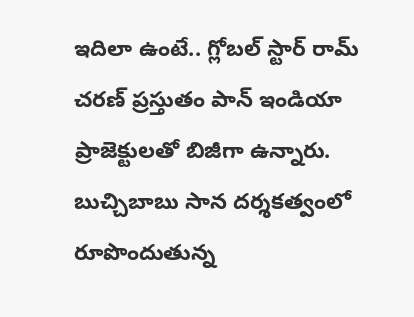ఇదిలా ఉంటే.. గ్లోబల్ స్టార్ రామ్ చరణ్ ప్రస్తుతం పాన్ ఇండియా ప్రాజెక్టులతో బిజీగా ఉన్నారు. బుచ్చిబాబు సాన దర్శకత్వంలో రూపొందుతున్న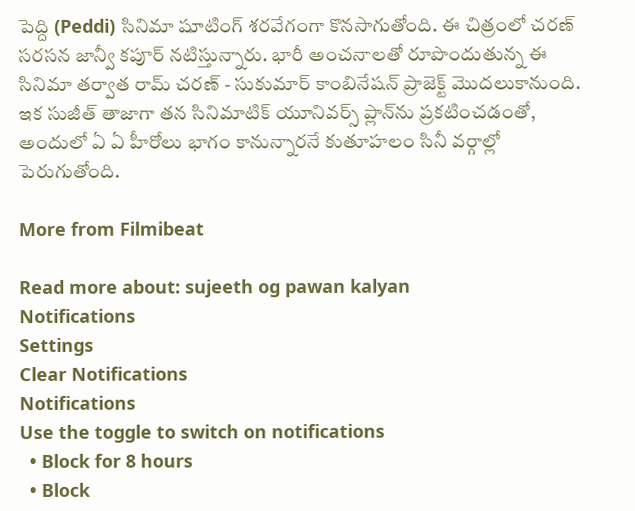పెద్ది (Peddi) సినిమా షూటింగ్ శరవేగంగా కొనసాగుతోంది. ఈ చిత్రంలో చరణ్ సరసన జాన్వీ కపూర్ నటిస్తున్నారు. భారీ అంచనాలతో రూపొందుతున్న ఈ సినిమా తర్వాత రామ్ చరణ్ - సుకుమార్ కాంబినేషన్ ప్రాజెక్ట్ మొదలుకానుంది. ఇక సుజీత్ తాజాగా తన సినిమాటిక్ యూనివర్స్ ప్లాన్‌ను ప్రకటించడంతో, అందులో ఏ ఏ హీరోలు భాగం కానున్నారనే కుతూహలం సినీ వర్గాల్లో పెరుగుతోంది.

More from Filmibeat

Read more about: sujeeth og pawan kalyan
Notifications
Settings
Clear Notifications
Notifications
Use the toggle to switch on notifications
  • Block for 8 hours
  • Block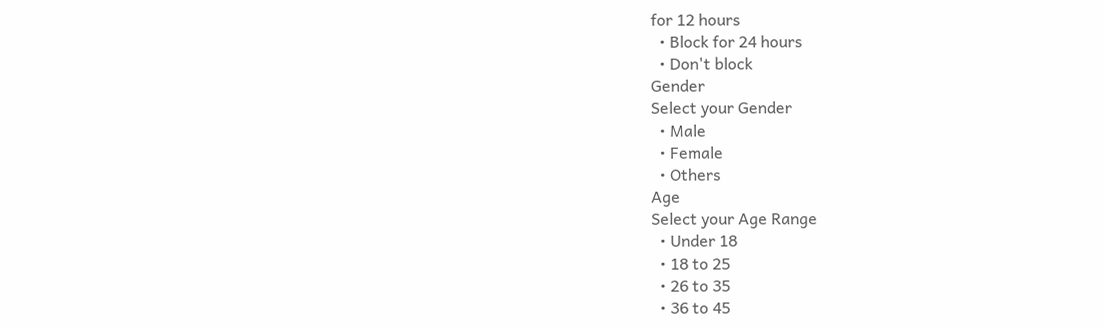for 12 hours
  • Block for 24 hours
  • Don't block
Gender
Select your Gender
  • Male
  • Female
  • Others
Age
Select your Age Range
  • Under 18
  • 18 to 25
  • 26 to 35
  • 36 to 45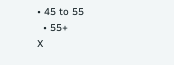• 45 to 55
  • 55+
X